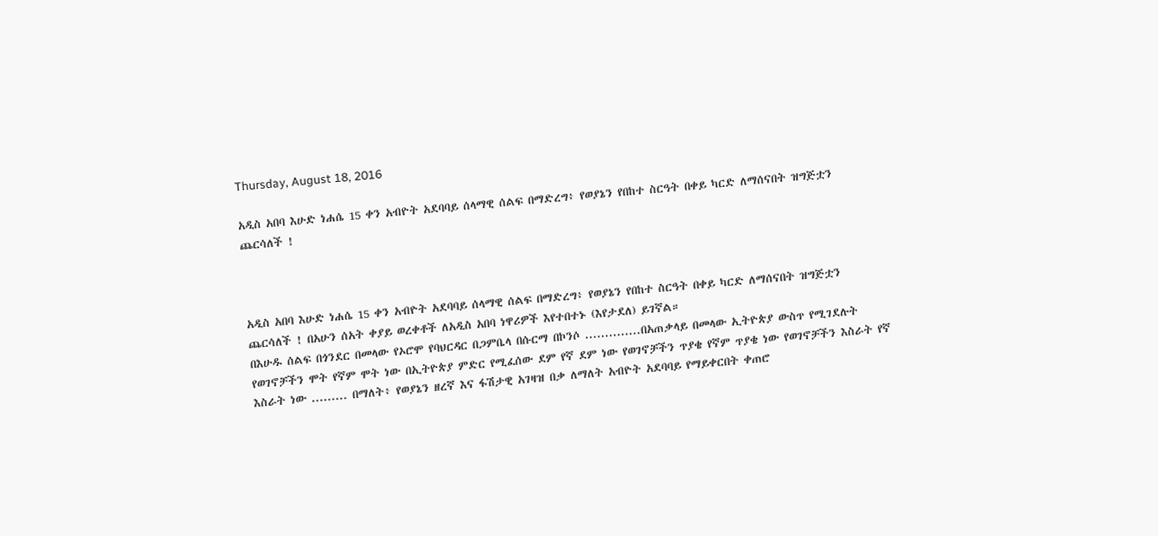Thursday, August 18, 2016

አዲስ አበባ እሁድ ነሐሴ 15 ቀን አብዮት አደባባይ ሰላማዊ ሰልፍ በማድረግ፥ የወያኔን የበከተ ስርዓት በቀይ ካርድ ለማሰናበት ዝግጅቷን ጨርሳለች !



አዲስ አበባ እሁድ ነሐሴ 15 ቀን አብዮት አደባባይ ሰላማዊ ሰልፍ በማድረግ፥ የወያኔን የበከተ ስርዓት በቀይ ካርድ ለማሰናበት ዝግጅቷን ጨርሳለች ! በአሁን ሰአት ቀያይ ወረቀቶች ለአዲስ አበባ ነዋሪዎች እየተበተኑ (እየታደለ) ይገኛል።
በእሁዱ ሰልፍ በጎንደር በመላው የኦሮሞ የባህርዳር በጋምቤላ በሱርማ በኮንሶ ..............በአጠቃላይ በመላው ኢትዮጵያ ውስጥ የሚገደሉት የወገኖቻችን ሞት የኛም ሞት ነው በኢትዮጵያ ምድር የሚፈሰው ደም የኛ ደም ነው የወገኖቻችን ጥያቄ የኛም ጥያቄ ነው የወገኖቻችን እስራት የኛ እስራት ነው ......... በማለት፥ የወያኔን ዘረኛ እና ፋሽታዊ አገዛዝ በቃ ለማለት አብዮት አደባባይ የማይቀርበት ቀጠሮ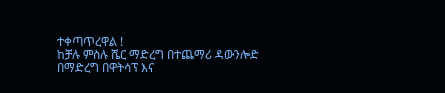ተቀጣጥረዋል !
ከቻሉ ምስሉ ሼር ማድረግ በተጨማሪ ዳውንሎድ በማድረግ በዋትሳፕ እና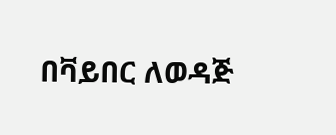በቫይበር ለወዳጅ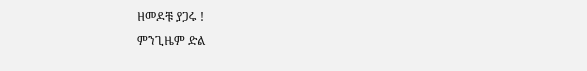ዘመዶቹ ያጋሩ !
ምንጊዜም ድል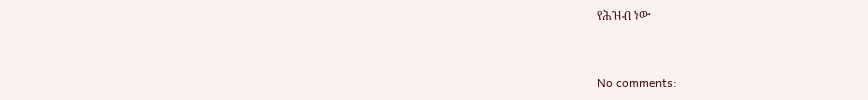የሕዝብ ነው


No comments: